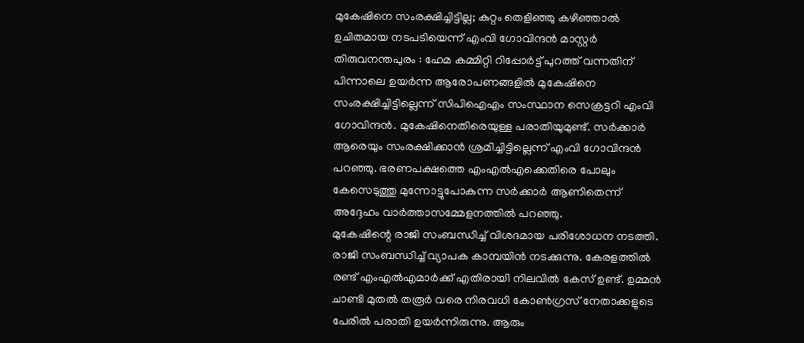മുകേഷിനെ സംരക്ഷിച്ചിട്ടില്ല; കുറ്റം തെളിഞ്ഞു കഴിഞ്ഞാൽ ഉചിതമായ നടപടിയെന്ന് എംവി ഗോവിന്ദൻ മാസ്റ്റർ
തിരുവനന്തപുരം : ഹേമ കമ്മിറ്റി റിപ്പോർട്ട് പുറത്ത് വന്നതിന് പിന്നാലെ ഉയർന്ന ആരോപണങ്ങളിൽ മുകേഷിനെ സംരക്ഷിച്ചിട്ടില്ലെന്ന് സിപിഐഎം സംസ്ഥാന സെക്രട്ടറി എംവി ഗോവിന്ദൻ. മുകേഷിനെതിരെയുള്ള പരാതിയുമുണ്ട്. സർക്കാർ ആരെയും സംരക്ഷിക്കാൻ ശ്രമിച്ചിട്ടില്ലെന്ന് എംവി ഗോവിന്ദൻ പറഞ്ഞു. ഭരണപക്ഷത്തെ എംഎൽഎക്കെതിരെ പോലും കേസെടുത്തു മുന്നോട്ടുപോകുന്ന സർക്കാർ ആണിതെന്ന് അദ്ദേഹം വാർത്താസമ്മേളനത്തിൽ പറഞ്ഞു.
മുകേഷിന്റെ രാജി സംബന്ധിച്ച് വിശദമായ പരിശോധന നടത്തി. രാജി സംബന്ധിച്ച് വ്യാപക കാമ്പയിൻ നടക്കുന്നു. കേരളത്തിൽ രണ്ട് എംഎൽഎമാർക്ക് എതിരായി നിലവിൽ കേസ് ഉണ്ട്. ഉമ്മൻ ചാണ്ടി മുതൽ തരൂർ വരെ നിരവധി കോൺഗ്രസ് നേതാക്കളുടെ പേരിൽ പരാതി ഉയർന്നിരുന്നു. ആരും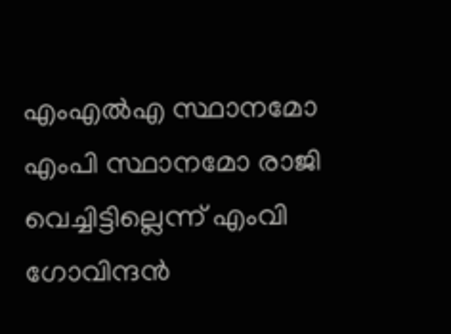എംഎൽഎ സ്ഥാനമോ എംപി സ്ഥാനമോ രാജി വെച്ചിട്ടില്ലെന്ന് എംവി ഗോവിന്ദൻ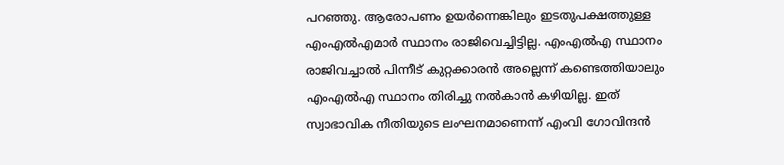പറഞ്ഞു. ആരോപണം ഉയർന്നെങ്കിലും ഇടതുപക്ഷത്തുള്ള എംഎൽഎമാർ സ്ഥാനം രാജിവെച്ചിട്ടില്ല. എംഎൽഎ സ്ഥാനം രാജിവച്ചാൽ പിന്നീട് കുറ്റക്കാരൻ അല്ലെന്ന് കണ്ടെത്തിയാലും എംഎൽഎ സ്ഥാനം തിരിച്ചു നൽകാൻ കഴിയില്ല. ഇത് സ്വാഭാവിക നീതിയുടെ ലംഘനമാണെന്ന് എംവി ഗോവിന്ദൻ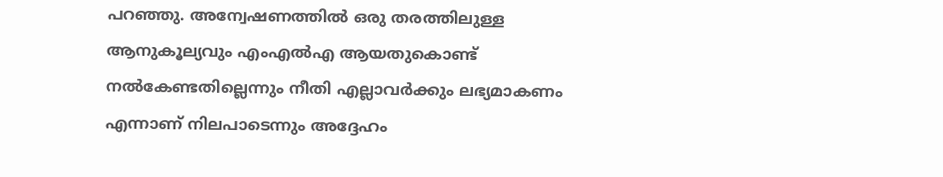പറഞ്ഞു. അന്വേഷണത്തിൽ ഒരു തരത്തിലുള്ള ആനുകൂല്യവും എംഎൽഎ ആയതുകൊണ്ട് നൽകേണ്ടതില്ലെന്നും നീതി എല്ലാവർക്കും ലഭ്യമാകണം എന്നാണ് നിലപാടെന്നും അദ്ദേഹം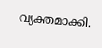വ്യക്തമാക്കി.